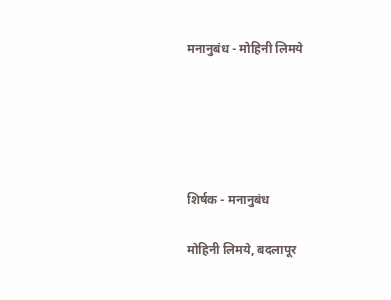मनानुबंध - मोहिनी लिमये





शिर्षक - मनानुबंध

मोहिनी लिमये, बदलापूर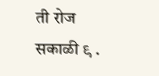ती रोज सकाळी ९ .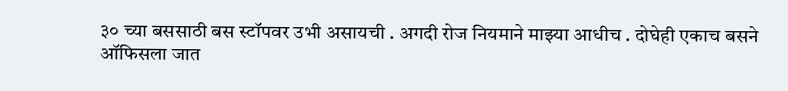३० च्या बससाठी बस स्टॉपवर उभी असायची . अगदी रोज नियमाने माझ्या आधीच . दोघेही एकाच बसने ऑफिसला जात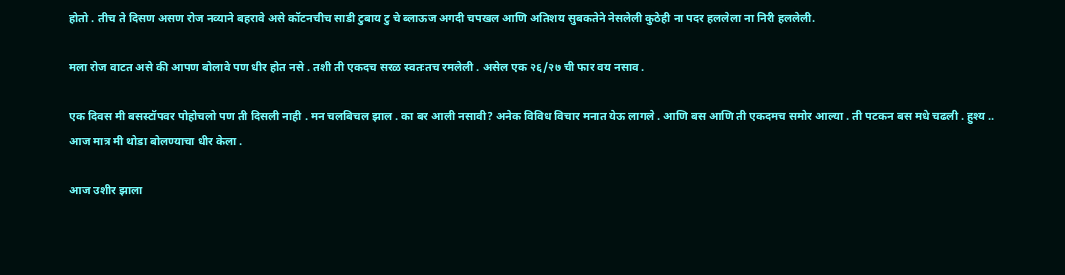होतो . तीच ते दिसण असण रोज नव्याने बहरावे असे कॉटनचीच साडी टुबाय टु चे ब्लाऊज अगदी चपखल आणि अतिशय सुबकतेने नेसलेली कुठेही ना पदर हललेला ना निरी हललेली.

मला रोज वाटत असे की आपण बोलावे पण धीर होत नसे . तशी ती एकदच सरळ स्वतःतच रमलेली . असेल एक २६/२७ ची फार वय नसाव .

एक दिवस मी बसस्टॉपवर पोहोचलो पण ती दिसली नाही . मन चलबिचल झाल . का बर आली नसावी? अनेक विविध विचार मनात येऊ लागले . आणि बस आणि ती एकदमच समोर आल्या . ती पटकन बस मधे चढली . हुश्य .. आज मात्र मी थोडा बोलण्याचा धीर केला .

आज उशीर झाला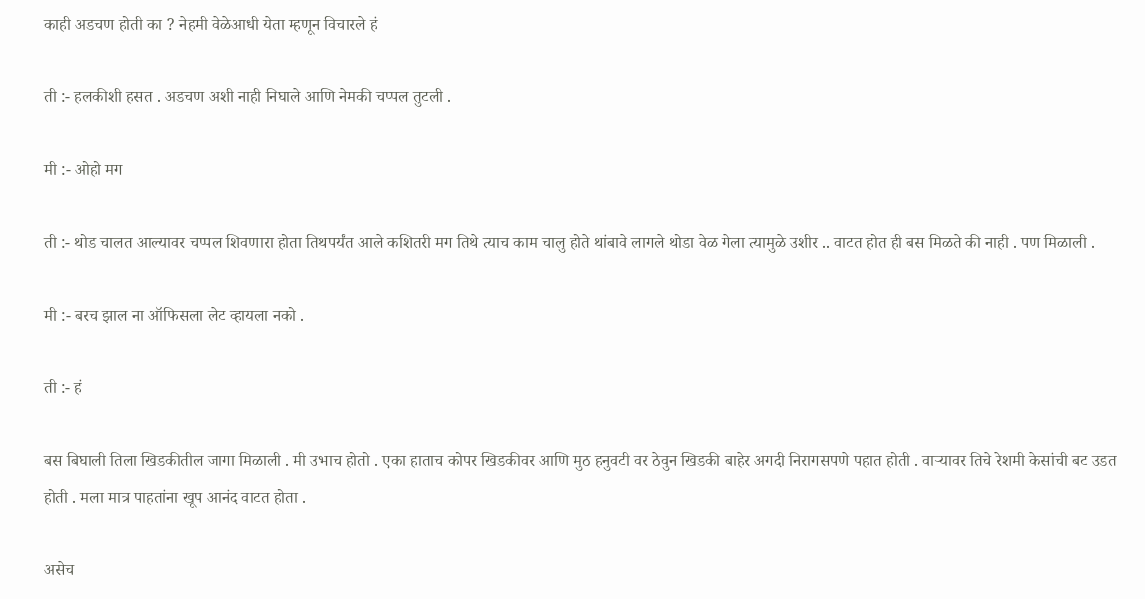काही अडचण होती का ? नेहमी वेळेआधी येता म्हणून विचारले हं

ती :- हलकीशी हसत . अडचण अशी नाही निघाले आणि नेमकी चप्पल तुटली .

मी :- ओहो मग

ती :- थोड चालत आल्यावर चप्पल शिवणारा होता तिथपर्यंत आले कशितरी मग तिथे त्याच काम चालु होते थांबावे लागले थोडा वेळ गेला त्यामुळे उशीर .. वाटत होत ही बस मिळते की नाही . पण मिळाली .

मी :- बरच झाल ना ऑफिसला लेट व्हायला नको .

ती :- हं

बस बिघाली तिला खिडकीतील जागा मिळाली . मी उभाच होतो . एका हाताच कोपर खिडकीवर आणि मुठ हनुवटी वर ठेवुन खिडकी बाहेर अगदी निरागसपणे पहात होती . वाऱ्यावर तिचे रेशमी केसांची बट उडत होती . मला मात्र पाहतांना खूप आनंद वाटत होता .

असेच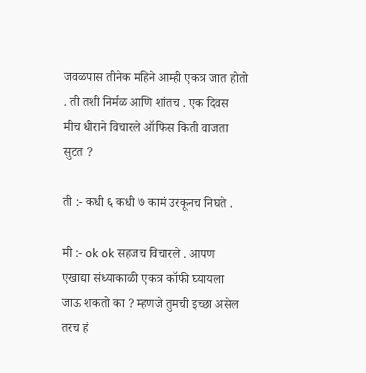जवळपास तीनेक महिने आम्ही एकत्र जात होतो . ती तशी निर्मळ आणि शांतच . एक दिवस मीच धीराने विचारले ऑफिस किती वाजता सुटत ?

ती :- कधी ६ कधी ७ कामं उरकूनच निघते .

मी :- ok ok सहजच विचारले . आपण एखाद्या संध्याकाळी एकत्र कॉफी घ्यायला जाऊ शकतो का ? म्हणजे तुमची इच्छा असेल तरच हं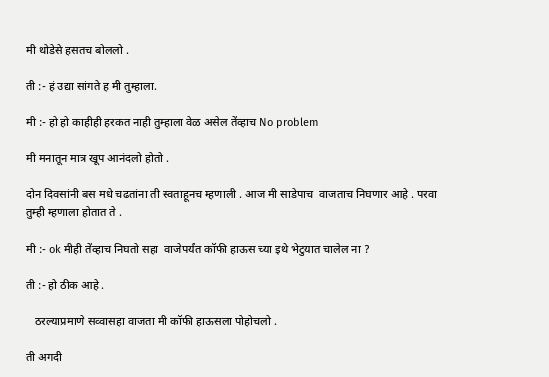मी थोडेसे हसतच बोललो .

ती :- हं उद्या सांगते ह मी तुम्हाला.

मी :- हो हो काहीही हरकत नाही तुम्हाला वेळ असेल तेंव्हाच No problem

मी मनातून मात्र खूप आनंदलो होतो .

दोन दिवसांनी बस मधे चढतांना ती स्वताहूनच म्हणाली . आज मी साडेपाच  वाजताच निघणार आहे . परवा तुम्ही म्हणाला होतात ते .

मी :- ok मीही तेंव्हाच निघतो सहा  वाजेपर्यंत कॉफी हाऊस च्या इथे भेटुयात चालेल ना ?

ती :- हो ठीक आहे .

   ठरल्याप्रमाणे सव्वासहा वाजता मी कॉफी हाऊसला पोहोचलो .

ती अगदी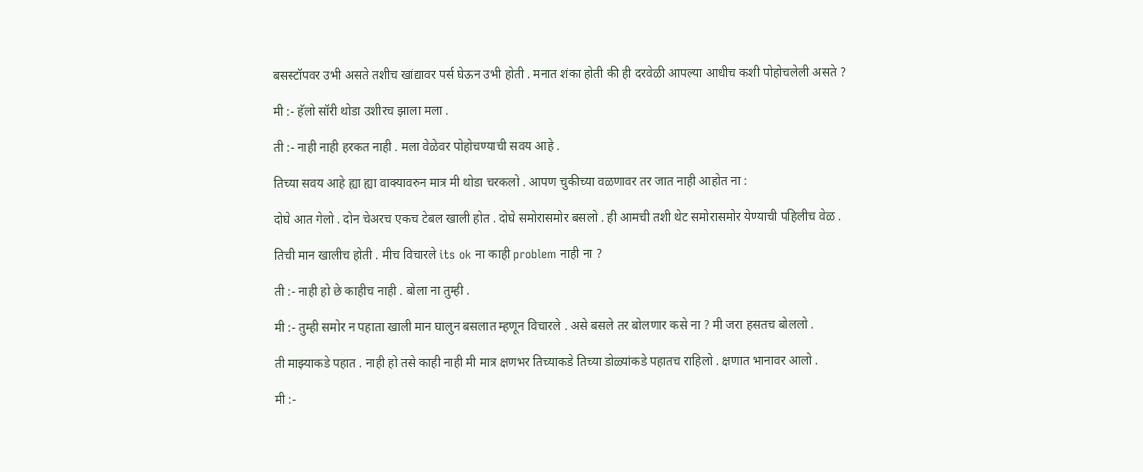बसस्टॉपवर उभी असते तशीच खांद्यावर पर्स घेऊन उभी होती . मनात शंका होती की ही दरवेळी आपल्या आधीच कशी पोहोचलेली असते ?

मी :- हॅलो सॉरी थोडा उशीरच झाला मला .

ती :- नाही नाही हरकत नाही . मला वेळेवर पोहोचण्याची सवय आहे .

तिच्या सवय आहे ह्या ह्या वाक्यावरुन मात्र मी थोडा चरकलो . आपण चुकीच्या वळणावर तर जात नाही आहोत ना :

दोघे आत गेलो . दोन चेअरच एकच टेबल खाली होत . दोघे समोरासमोर बसलो . ही आमची तशी थेट समोरासमोर येण्याची पहिलीच वेळ .

तिची मान खालीच होती . मीच विचारले its ok ना काही problem नाही ना ?

ती :- नाही हो छे काहीच नाही . बोला ना तुम्ही .

मी :- तुम्ही समोर न पहाता खाली मान घालुन बसलात म्हणून विचारले . असे बसले तर बोलणार कसे ना ? मी जरा हसतच बोललो .

ती माझ्याकडे पहात . नाही हो तसे काही नाही मी मात्र क्षणभर तिच्याकडे तिच्या डोळ्यांकडे पहातच राहिलो . क्षणात भानावर आलो .

मी :-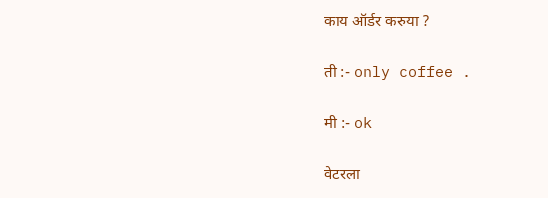काय ऑर्डर करुया ?

ती :- only coffee .

मी :- ok

वेटरला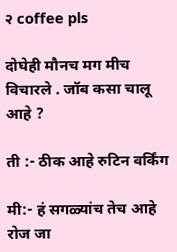२ coffee pls

दोघेही मौनच मग मीच विचारले . जॉब कसा चालू आहे ?

ती :- ठीक आहे रुटिन वर्किंग

मी:- हं सगळ्यांच तेच आहे रोज जा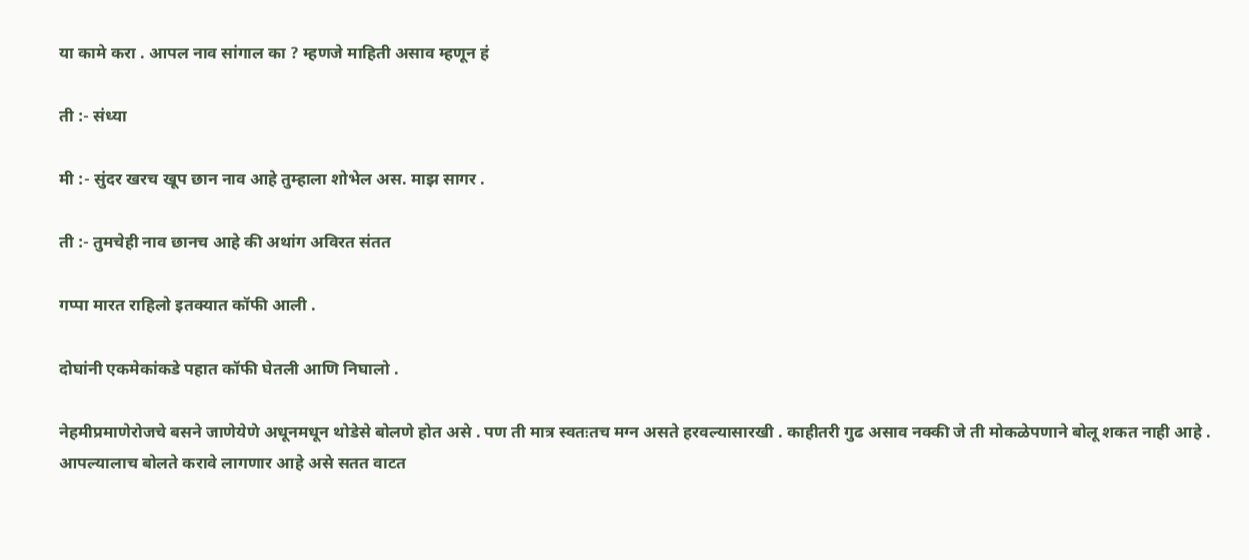या कामे करा . आपल नाव सांगाल का ? म्हणजे माहिती असाव म्हणून हं

ती :- संध्या

मी :- सुंदर खरच खूप छान नाव आहे तुम्हाला शोभेल अस. माझ सागर .

ती :- तुमचेही नाव छानच आहे की अथांग अविरत संतत

गप्पा मारत राहिलो इतक्यात कॉफी आली .

दोघांनी एकमेकांकडे पहात कॉफी घेतली आणि निघालो .

नेहमीप्रमाणेरोजचे बसने जाणेयेणे अधूनमधून थोडेसे बोलणे होत असे . पण ती मात्र स्वतःतच मग्न असते हरवल्यासारखी . काहीतरी गुढ असाव नक्की जे ती मोकळेपणाने बोलू शकत नाही आहे . आपल्यालाच बोलते करावे लागणार आहे असे सतत वाटत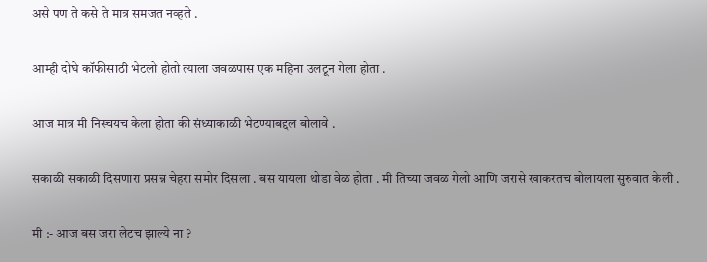असे पण ते कसे ते मात्र समजत नव्हते .

आम्ही दोघे कॉफीसाठी भेटलो होतो त्याला जवळपास एक महिना उलटून गेला होता .

आज मात्र मी निस्चयच केला होता की संध्याकाळी भेटण्याबद्दल बोलावे .

सकाळी सकाळी दिसणारा प्रसन्न चेहरा समोर दिसला . बस यायला थोडा वेळ होता . मी तिच्या जवळ गेलो आणि जरासे खाकरतच बोलायला सुरुवात केली .

मी :- आज बस जरा लेटच झाल्ये ना ?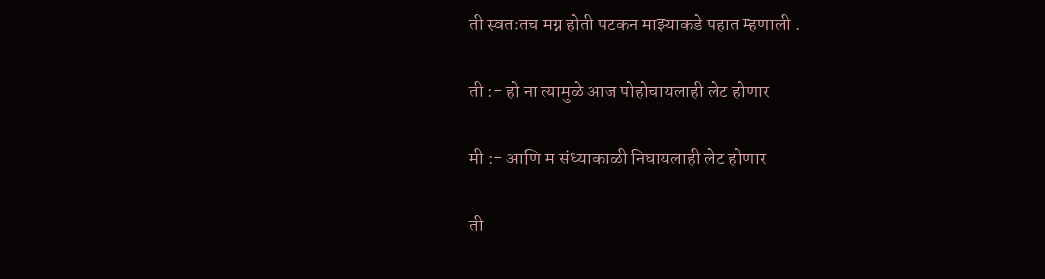ती स्वतःतच मग्न होती पटकन माझ्याकडे पहात म्हणाली .

ती :- हो ना त्यामुळे आज पोहोचायलाही लेट होणार

मी :- आणि म संध्याकाळी निघायलाही लेट होणार

ती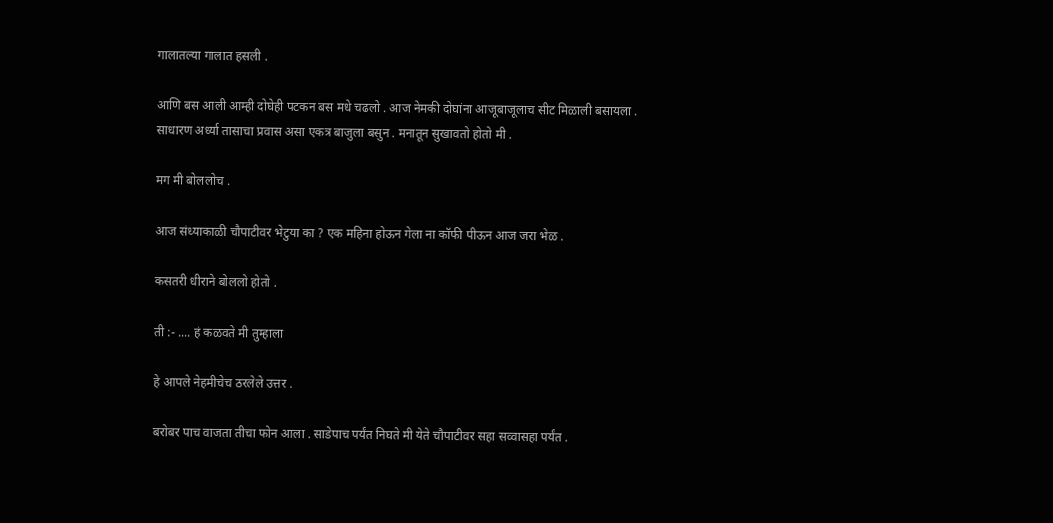गालातल्या गालात हसली .

आणि बस आली आम्ही दोघेही पटकन बस मधे चढलो . आज नेमकी दोघांना आजूबाजूलाच सीट मिळाली बसायला . साधारण अर्ध्या तासाचा प्रवास असा एकत्र बाजुला बसुन . मनातून सुखावतो होतो मी .

मग मी बोललोच .

आज संध्याकाळी चौपाटीवर भेटुया का ? एक महिना होऊन गेला ना कॉफी पीऊन आज जरा भेळ .

कसतरी धीराने बोललो होतो .

ती :- .... हं कळवते मी तुम्हाला

हे आपले नेहमीचेच ठरलेले उत्तर .

बरोबर पाच वाजता तीचा फोन आला . साडेपाच पर्यंत निघते मी येते चौपाटीवर सहा सव्वासहा पर्यंत .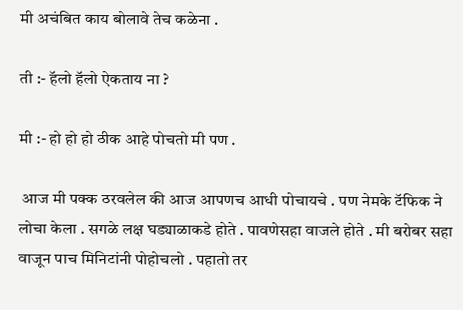मी अचंबित काय बोलावे तेच कळेना .

ती :- हॅलो हॅलो ऐकताय ना ?

मी :- हो हो हो ठीक आहे पोचतो मी पण .

 आज मी पक्क ठरवलेल की आज आपणच आधी पोचायचे . पण नेमके टॅफिक ने लोचा केला . सगळे लक्ष घड्याळाकडे होते . पावणेसहा वाजले होते . मी बरोबर सहा वाजून पाच मिनिटांनी पोहोचलो . पहातो तर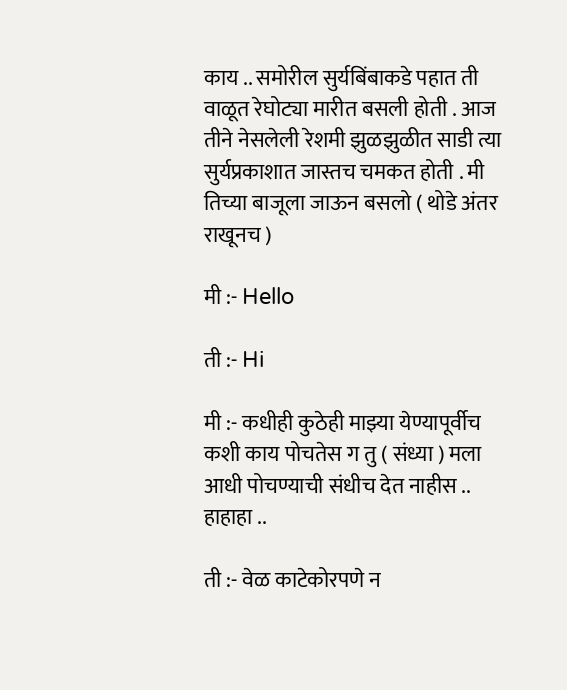काय .. समोरील सुर्यबिंबाकडे पहात ती वाळूत रेघोट्या मारीत बसली होती . आज तीने नेसलेली रेशमी झुळझुळीत साडी त्या सुर्यप्रकाशात जास्तच चमकत होती . मी तिच्या बाजूला जाऊन बसलो ( थोडे अंतर राखूनच )

मी :- Hello

ती :- Hi

मी :- कधीही कुठेही माझ्या येण्यापूर्वीच कशी काय पोचतेस ग तु ( संध्या ) मला आधी पोचण्याची संधीच देत नाहीस .. हाहाहा ..

ती :- वेळ काटेकोरपणे न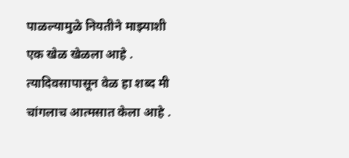पाळल्यामुळे नियतीने माझ्याशी एक खेळ खेळला आहे . त्यादिवसापासून वेळ हा शब्द मी चांगलाच आत्मसात केला आहे .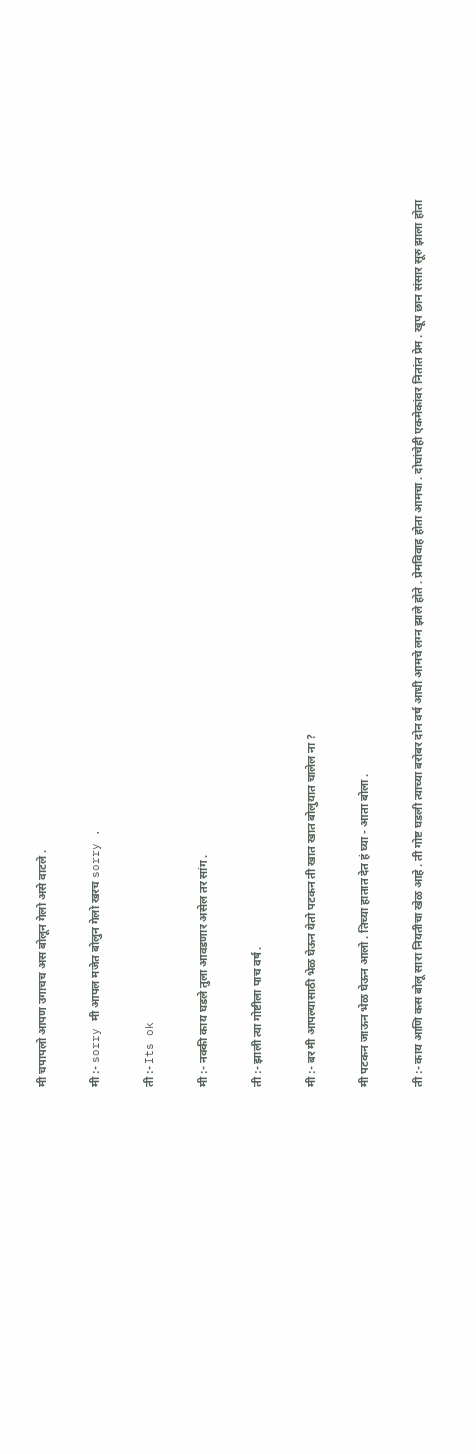मी चपापलो आपण उगाचच अस बोलून गेलो असे वाटले .

मी :- sorry मी आपल मजेत बोलुन गेलो खरच sorry .

ती :- Its ok

मी :- नक्की काय घडले तुला आवडणार असेल तर सांग .

ती :- झाली त्या गोष्टीला पाच वर्ष .

मी :- बर मी आपल्यासाठी भेळ घेऊन येतो पटकन ती खात खात बोलुयात चालेल ना ?

मी पटकन जाऊन भेळ घेऊन आलो . तिच्या हातात देत हं घ्या - आता बोला .

ती :- काय आणि कस बोलू सारा नियतीचा खेळ आहे . ती गोष्ट घडली त्याच्या बरोबर दोन वर्ष आधी आमचे लग्न झाले होते . प्रेमविवाह होता आमचा . दोघांचेही एकमेकांवर नितांत प्रेम . खूप छान संसार सूरु झाला होता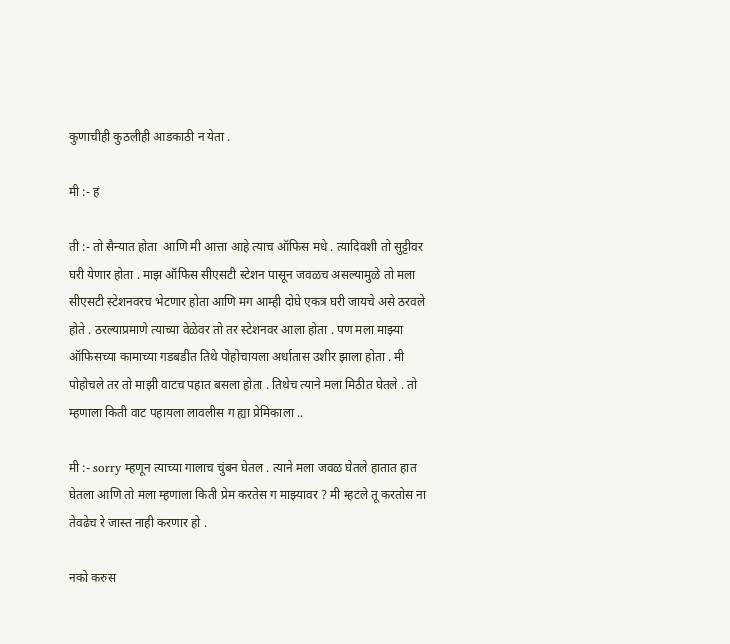कुणाचीही कुठलीही आडकाठी न येता .

मी :- हं

ती :- तो सैन्यात होता  आणि मी आत्ता आहे त्याच ऑफिस मधे . त्यादिवशी तो सुट्टीवर घरी येणार होता . माझ ऑफिस सीएसटी स्टेशन पासून जवळच असल्यामुळे तो मला सीएसटी स्टेशनवरच भेटणार होता आणि मग आम्ही दोघे एकत्र घरी जायचे असे ठरवले होते . ठरल्याप्रमाणे त्याच्या वेळेवर तो तर स्टेशनवर आला होता . पण मला माझ्या ऑफिसच्या कामाच्या गडबडीत तिथे पोहोचायला अर्धातास उशीर झाला होता . मी पोहोचले तर तो माझी वाटच पहात बसला होता . तिथेच त्याने मला मिठीत घेतले . तो म्हणाला किती वाट पहायला लावलीस ग ह्या प्रेमिकाला ..

मी :- sorry म्हणून त्याच्या गालाच चुंबन घेतल . त्याने मला जवळ घेतले हातात हात घेतला आणि तो मला म्हणाला किती प्रेम करतेस ग माझ्यावर ? मी म्हटले तू करतोस ना तेवढेच रे जास्त नाही करणार हो .

नको करुस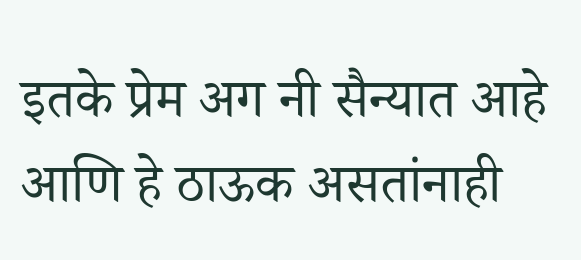इतके प्रेम अग नी सैन्यात आहे आणि हे ठाऊक असतांनाही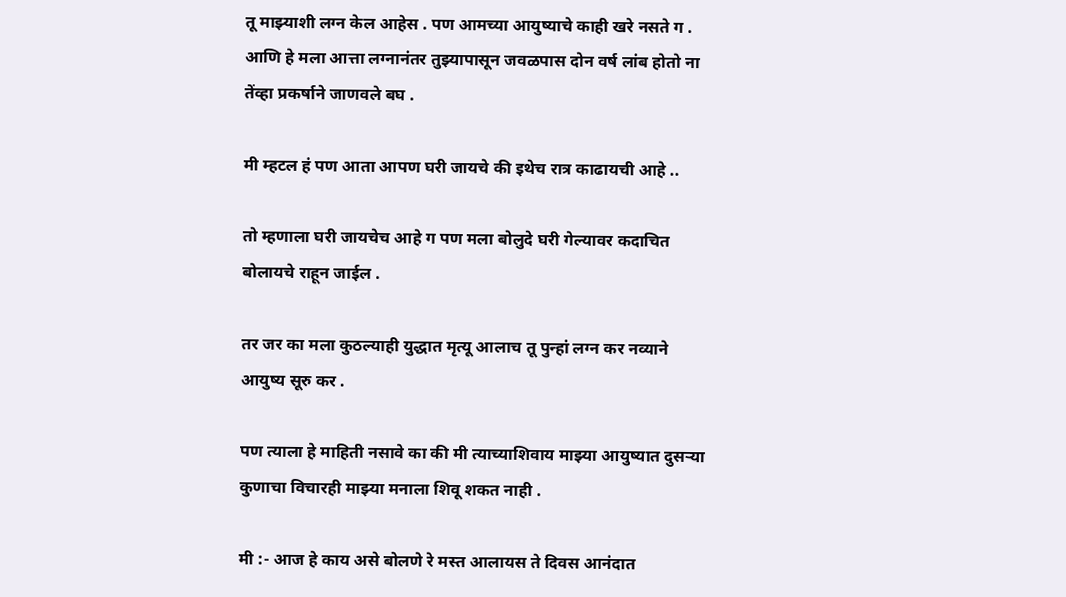तू माझ्याशी लग्न केल आहेस . पण आमच्या आयुष्याचे काही खरे नसते ग . आणि हे मला आत्ता लग्नानंतर तुझ्यापासून जवळपास दोन वर्ष लांब होतो ना तेंव्हा प्रकर्षाने जाणवले बघ .

मी म्हटल हं पण आता आपण घरी जायचे की इथेच रात्र काढायची आहे ..

तो म्हणाला घरी जायचेच आहे ग पण मला बोलुदे घरी गेल्यावर कदाचित बोलायचे राहून जाईल .

तर जर का मला कुठल्याही युद्धात मृत्यू आलाच तू पुन्हां लग्न कर नव्याने आयुष्य सूरु कर .

पण त्याला हे माहिती नसावे का की मी त्याच्याशिवाय माझ्या आयुष्यात दुसऱ्या कुणाचा विचारही माझ्या मनाला शिवू शकत नाही .

मी :- आज हे काय असे बोलणे रे मस्त आलायस ते दिवस आनंदात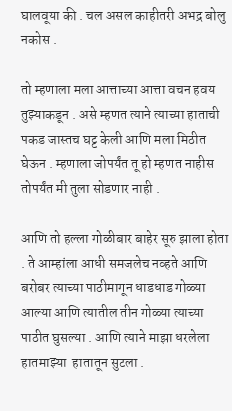घालवूया की . चल असल काहीतरी अभद्र बोलु नकोस .

तो म्हणाला मला आत्ताच्या आत्ता वचन हवय तुझ्याकडून . असे म्हणत त्याने त्याच्या हाताची पकड जास्तच घट्ट केली आणि मला मिठीत घेऊन . म्हणाला जोपर्यंत तू हो म्हणत नाहीस तोपर्यंत मी तुला सोडणार नाही .

आणि तो हल्ला गोळीबार बाहेर सूरु झाला होता . ते आम्हांला आधी समजलेच नव्हते आणि बरोबर त्याच्या पाठीमागून धाडधाड गोळ्या आल्या आणि त्यातील तीन गोळ्या त्याच्या पाठीत घुसल्या . आणि त्याने माझा धरलेला हातमाझ्या  हातातून सुटला .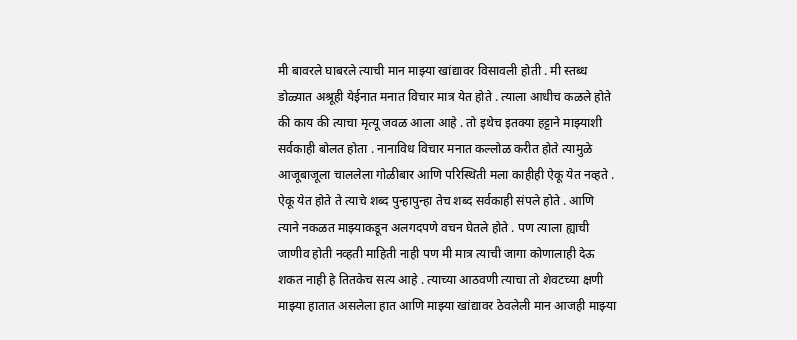मी बावरले घाबरले त्याची मान माझ्या खांद्यावर विसावली होती . मी स्तब्ध डोळ्यात अश्रूही येईनात मनात विचार मात्र येत होते . त्याला आधीच कळले होते की काय की त्याचा मृत्यू जवळ आला आहे . तो इथेच इतक्या हट्टाने माझ्याशी सर्वकाही बोलत होता . नानाविध विचार मनात कल्लोळ करीत होते त्यामुळे आजूबाजूला चाललेला गोळीबार आणि परिस्थिती मला काहीही ऐकू येत नव्हते . ऐकू येत होते ते त्याचे शब्द पुन्हापुन्हा तेच शब्द सर्वकाही संपले होते . आणि त्याने नकळत माझ्याकडून अलगदपणे वचन घेतले होते . पण त्याला ह्याची जाणीव होती नव्हती माहिती नाही पण मी मात्र त्याची जागा कोणालाही देऊ शकत नाही हे तितकेच सत्य आहे . त्याच्या आठवणी त्याचा तो शेवटच्या क्षणी माझ्या हातात असलेला हात आणि माझ्या खांद्यावर ठेवलेली मान आजही माझ्या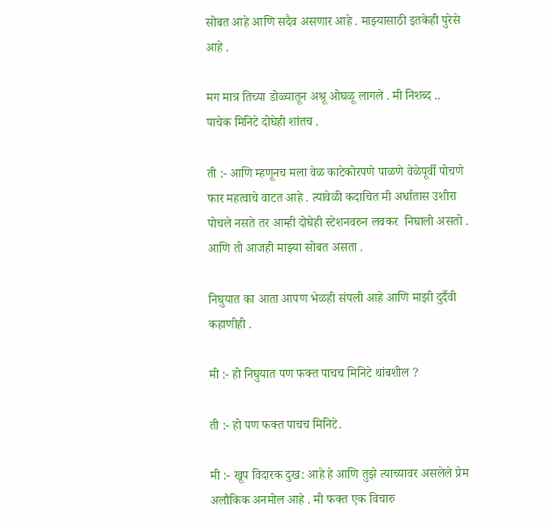सोबत आहे आणि सदैव असणार आहे . माझ्यासाठी इतकेही पुरेसे आहे .

मग मात्र तिच्या डोळ्यातून अश्रू ओघळू लागले . मी निशब्द .. पाचेक मिनिटे दोघेही शांतच .

ती :- आणि म्हणूनच मला वेळ काटेकोरपणे पाळणे वेळेपूर्वी पोचणे फार महत्वाचे वाटत आहे . त्यावेळी कदाचित मी अर्धातास उशीरा पोचले नसते तर आम्ही दोघेही स्टेशनवरुन लवकर  निघालो असतो . आणि तो आजही माझ्या सोबत असता .

निघुयात का आता आपण भेळही संपली आहे आणि माझी दुर्दैवी कहाणीही .

मी :- हो निघुयात पण फक्त पाचच मिनिटे थांबशील ?

ती :- हो पण फक्त पाचच मिनिटे.

मी :- खूप विदारक दुख: आहे हे आणि तुझे त्याच्यावर असलेले प्रेम अलौकिक अनमोल आहे . मी फक्त एक विचारु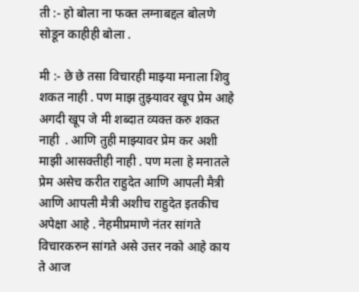ती :- हो बोला ना फक्त लग्नाबद्दल बोलणे सोडून काहीही बोला .

मी :- छे छे तसा विचारही माझ्या मनाला शिवु शकत नाही . पण माझ तुझ्यावर खूप प्रेम आहे अगदी खूप जे मी शब्दात व्यक्त करु शकत नाही  . आणि तुही माझ्यावर प्रेम कर अशी माझी आसक्तीही नाही . पण मला हे मनातले प्रेम असेच करीत राहुदेत आणि आपली मैत्री आणि आपली मैत्री अशीच राहुदेत इतकीच अपेक्षा आहे . नेहमीप्रमाणे नंतर सांगते विचारकरुन सांगते असे उत्तर नको आहे काय ते आज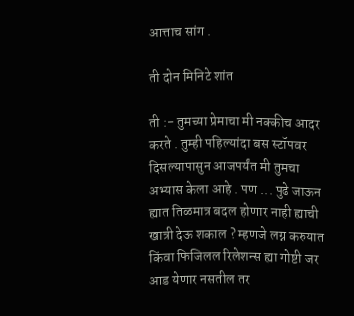आत्ताच सांग .

ती दोन मिनिटे शांत

ती :- तुमच्या प्रेमाचा मी नक्कीच आदर करते . तुम्ही पहिल्यांदा बस स्टॉपवर दिसल्यापासुन आजपर्यंत मी तुमचा अभ्यास केला आहे . पण ... पुढे जाऊन ह्यात तिळमात्र बदल होणार नाही ह्याची खात्री देऊ शकाल ? म्हणजे लग्न करुयात किंवा फिजिलल रिलेशन्स ह्या गोष्टी जर आड येणार नसतील तर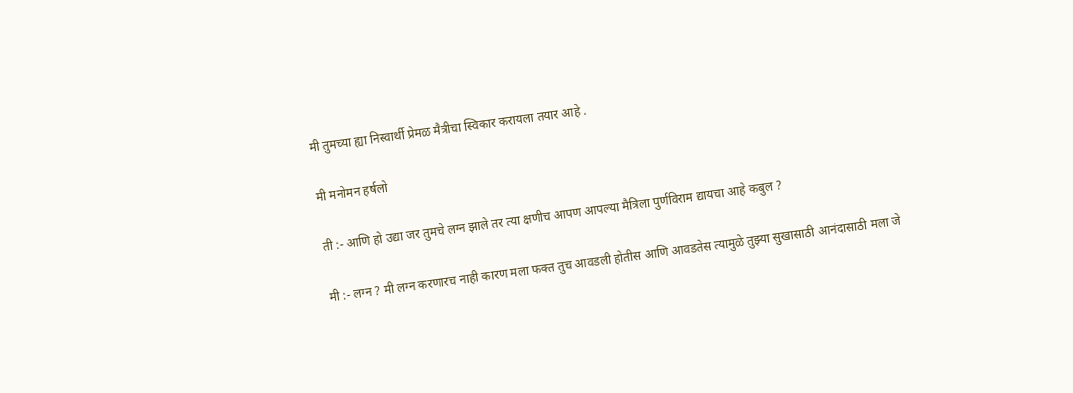मी तुमच्या ह्या निस्वार्थी प्रेमळ मैत्रीचा स्विकार करायला तयार आहे .

मी मनोमन हर्षलो

ती :- आणि हो उद्या जर तुमचे लग्न झाले तर त्या क्षणीच आपण आपल्या मैत्रिला पुर्णविराम द्यायचा आहे कबुल ?

मी :- लग्न ? मी लग्न करणारच नाही कारण मला फक्त तुच आवडली होतीस आणि आवडतेस त्यामुळे तुझ्या सुखासाठी आनंदासाठी मला जे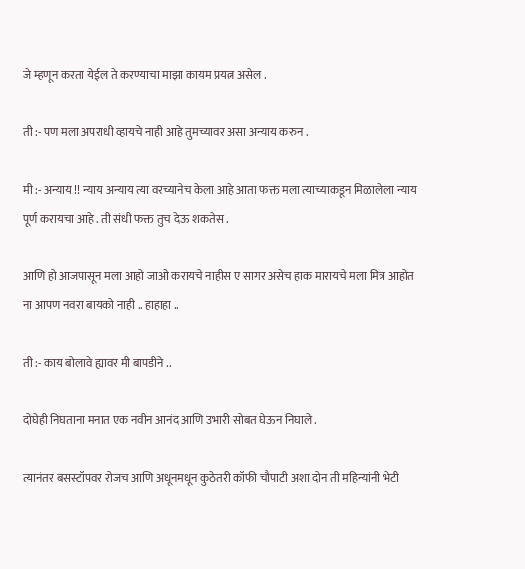जे म्हणून करता येईल ते करण्याचा माझा कायम प्रयत्न असेल .

ती :- पण मला अपराधी व्हायचे नाही आहे तुमच्यावर असा अन्याय करुन .

मी :- अन्याय !! न्याय अन्याय त्या वरच्यानेच केला आहे आता फक्त मला त्याच्याकडून मिळालेला न्याय पूर्ण करायचा आहे . ती संधी फक्त तुच देऊ शकतेस .

आणि हो आजपासून मला आहो जाओ करायचे नाहीस ए सागर असेच हाक मारायचे मला मित्र आहोत ना आपण नवरा बायको नाही .. हाहाहा ..

ती :- काय बोलावे ह्यावर मी बापडीने ..

दोघेही निघताना मनात एक नवीन आनंद आणि उभारी सोबत घेऊन निघाले .

त्यानंतर बसस्टॉपवर रोजच आणि अधूनमधून कुठेतरी कॉफी चौपाटी अशा दोन ती महिन्यांनी भेटी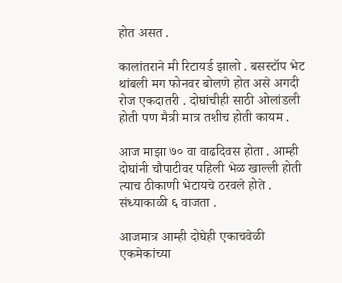होत असत .

कालांतराने मी रिटायर्ड झालो . बसस्टॉप भेट थांबली मग फोनवर बोलणे होत असे अगदी रोज एकदातरी . दोघांचीही साठी ओलांडली होती पण मैत्री मात्र तशीच होती कायम .

आज माझा ७० वा वाढदिवस होता . आम्ही दोघांनी चौपाटीवर पहिली भेळ खाल्ली होती त्याच ठीकाणी भेटायचे ठरवले होते . संध्याकाळी ६ वाजता .

आजमात्र आम्ही दोघेही एकाचवेळी एकमेकांच्या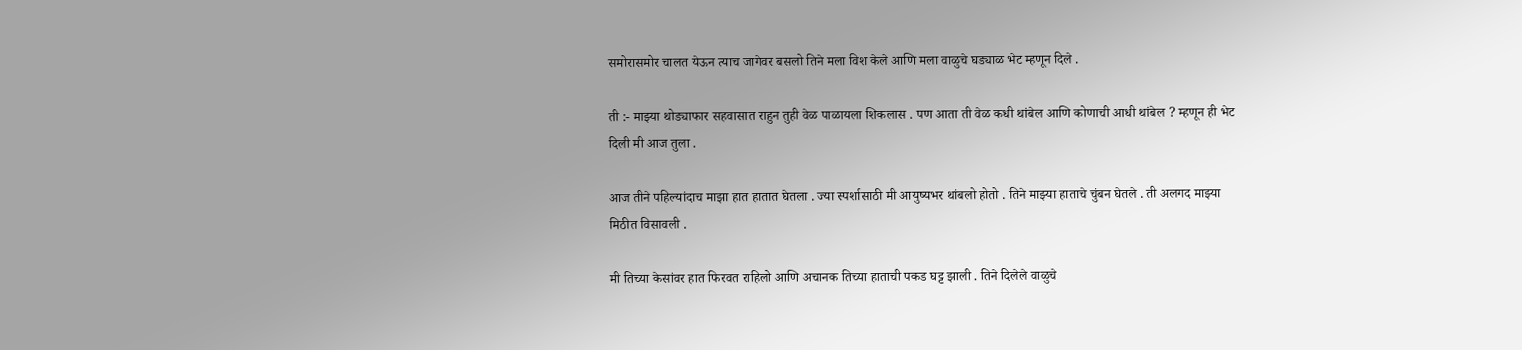समोरासमोर चालत येऊन त्याच जागेवर बसलो तिने मला विश केले आणि मला वाळुचे घड्याळ भेट म्हणून दिले .

ती :- माझ्या थोड्याफार सहवासात राहुन तुही वेळ पाळायला शिकलास . पण आता ती वेळ कधी थांबेल आणि कोणाची आधी थांबेल ? म्हणून ही भेट दिली मी आज तुला .

आज तीने पहिल्यांदाच माझा हात हातात घेतला . ज्या स्पर्शासाठी मी आयुष्यभर थांबलो होतो . तिने माझ्या हाताचे चुंबन घेतले . ती अलगद माझ्या मिठीत विसावली .

मी तिच्या केसांवर हात फिरवत राहिलो आणि अचानक तिच्या हाताची पकड घट्ट झाली . तिने दिलेले वाळुचे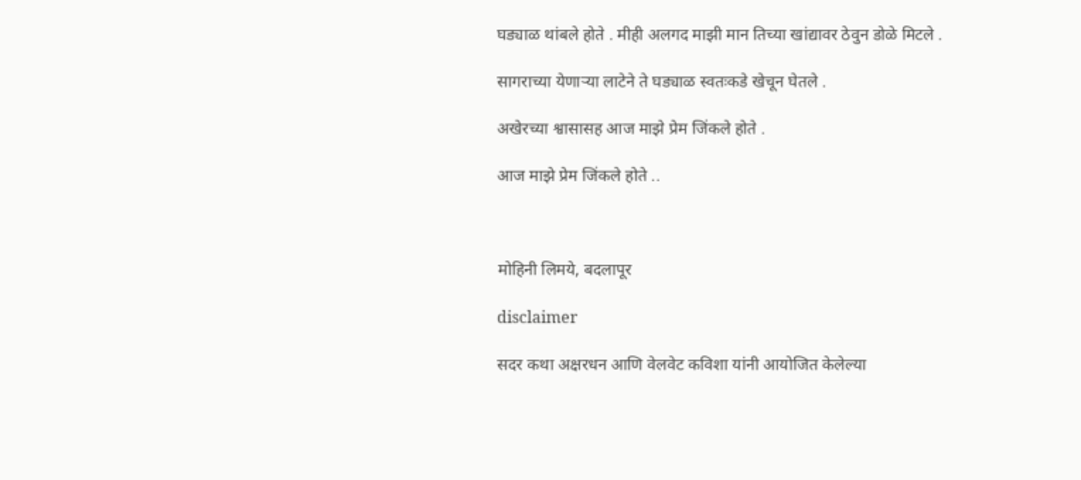घड्याळ थांबले होते . मीही अलगद माझी मान तिच्या खांद्यावर ठेवुन डोळे मिटले .

सागराच्या येणाऱ्या लाटेने ते घड्याळ स्वतःकडे खेचून घेतले .

अखेरच्या श्वासासह आज माझे प्रेम जिंकले होते .

आज माझे प्रेम जिंकले होते ..



मोहिनी लिमये, बदलापूर

disclaimer

सदर कथा अक्षरधन आणि वेलवेट कविशा यांनी आयोजित केलेल्या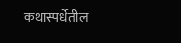कथास्पर्धेतील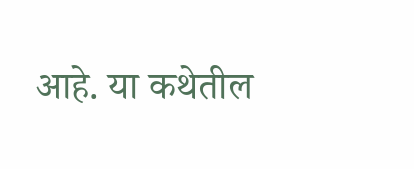आहे. या कथेतील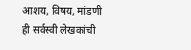आशय, विषय, मांडणी ही सर्वस्वी लेखकांची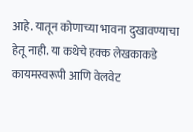आहे. यातून कोणाच्या भावना दुखावण्याचा हेतू नाही. या कथेचे हक्क लेखकाकडे कायमस्वरूपी आणि वेलवेट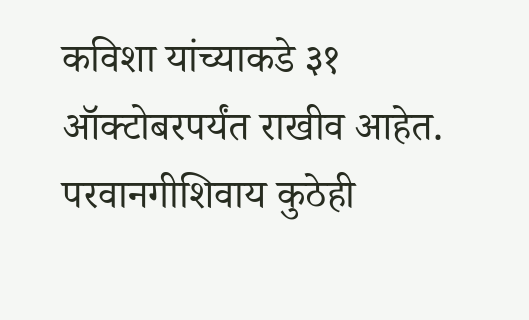कविशा यांच्याकडे ३१ ऑक्टोबरपर्यंत राखीव आहेत. परवानगीशिवाय कुठेही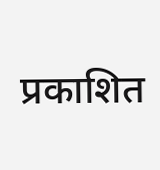प्रकाशित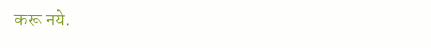करू नये.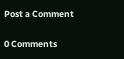Post a Comment

0 Comments